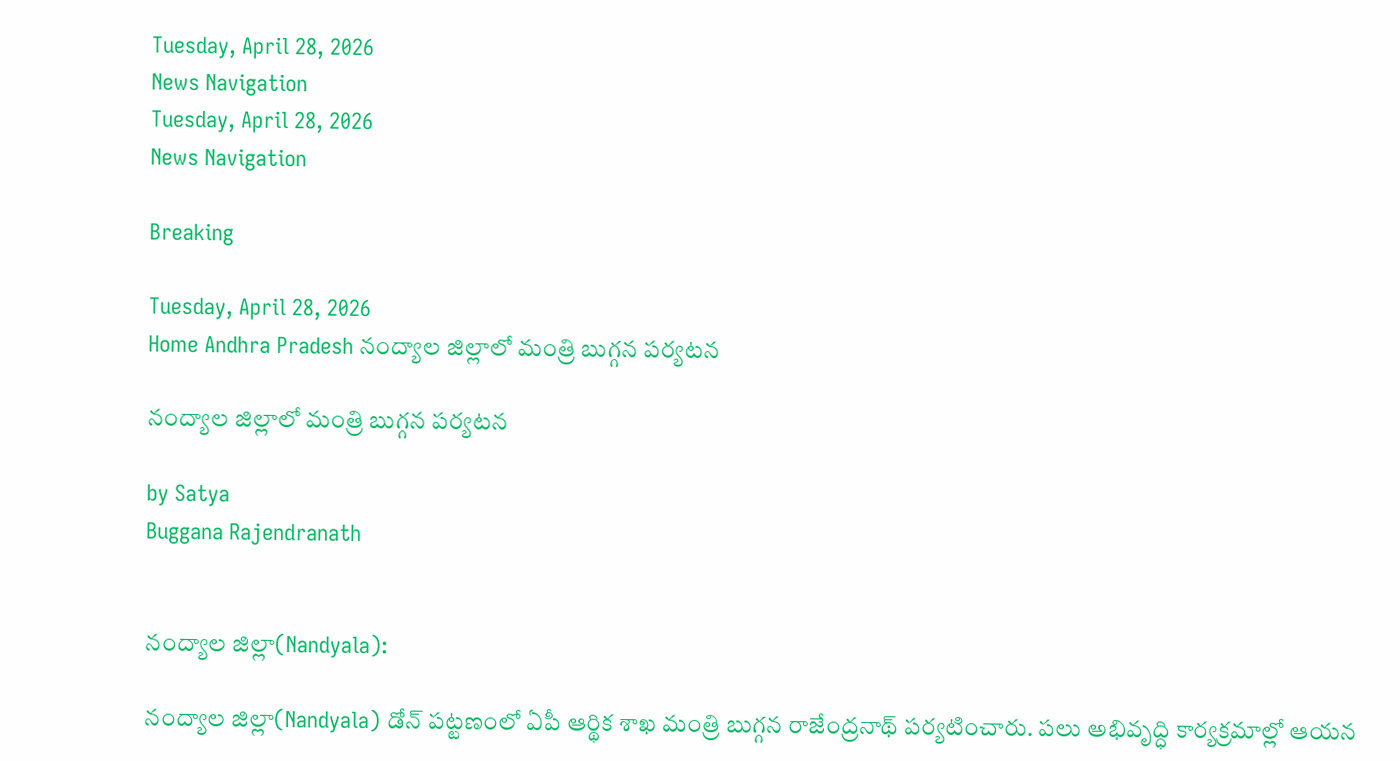Tuesday, April 28, 2026
News Navigation
Tuesday, April 28, 2026
News Navigation

Breaking

Tuesday, April 28, 2026
Home Andhra Pradesh నంద్యాల జిల్లాలో మంత్రి బుగ్గన పర్యటన

నంద్యాల జిల్లాలో మంత్రి బుగ్గన పర్యటన

by Satya
Buggana Rajendranath


నంద్యాల జిల్లా(Nandyala):

నంద్యాల జిల్లా(Nandyala) డోన్ పట్టణంలో ఏపీ ఆర్థిక శాఖ మంత్రి బుగ్గన రాజేంద్రనాథ్ పర్యటించారు. పలు అభివృద్ధి కార్యక్రమాల్లో ఆయన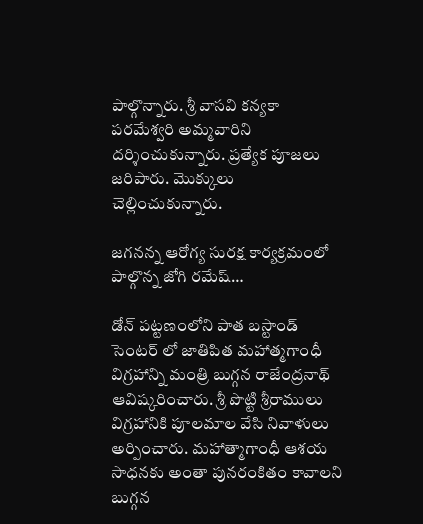పాల్గొన్నారు. శ్రీ వాసవి కన్యకా పరమేశ్వరి అమ్మవారిని దర్శించుకున్నారు. ప్రత్యేక పూజలు జరిపారు. మొక్కులు చెల్లించుకున్నారు.

జగనన్న ఆరోగ్య సురక్ష కార్యక్రమంలో పాల్గొన్న జోగి రమేష్…

డోన్ పట్టణంలోని పాత బస్టాండ్ సెంటర్ లో జాతిపిత మహాత్మగాంధీ విగ్రహాన్ని మంత్రి బుగ్గన రాజేంద్రనాథ్ ఆవిష్కరించారు. శ్రీ పొట్టి శ్రీరాములు విగ్రహానికి పూలమాల వేసి నివాళులు అర్పించారు. మహాత్మాగాంధీ ఆశయ సాధనకు అంతా పునరంకితం కావాలని బుగ్గన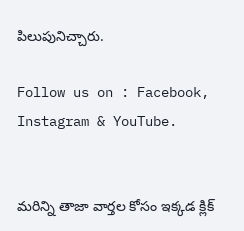పిలుపునిచ్చారు.

Follow us on : Facebook, Instagram & YouTube.


మరిన్ని తాజా వార్తల కోసం ఇక్కడ క్లిక్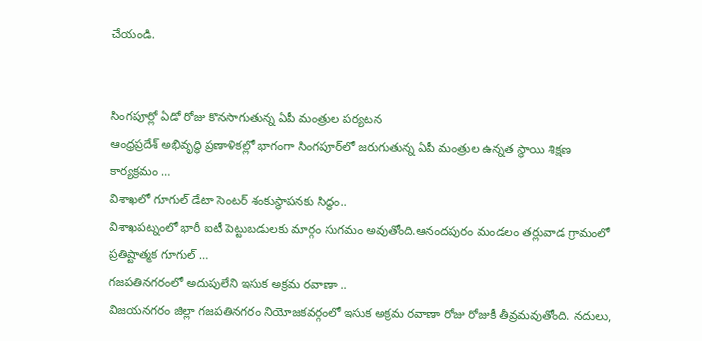చేయండి.


సింగపూర్లో ఏడో రోజు కొనసాగుతున్న ఏపీ మంత్రుల పర్యటన
ఆంధ్రప్రదేశ్ అభివృద్ధి ప్రణాళికల్లో భాగంగా సింగపూర్‌లో జరుగుతున్న ఏపీ మంత్రుల ఉన్నత స్థాయి శిక్షణ కార్యక్రమం …
విశాఖలో గూగుల్ డేటా సెంటర్ శంకుస్థాపనకు సిద్ధం..
విశాఖపట్నంలో భారీ ఐటీ పెట్టుబడులకు మార్గం సుగమం అవుతోంది.ఆనందపురం మండలం తర్లువాడ గ్రామంలో ప్రతిష్టాత్మక గూగుల్ …
గజపతినగరంలో అదుపులేని ఇసుక అక్రమ రవాణా ..
విజయనగరం జిల్లా గజపతినగరం నియోజకవర్గంలో ఇసుక అక్రమ రవాణా రోజు రోజుకీ తీవ్రమవుతోంది. నదులు,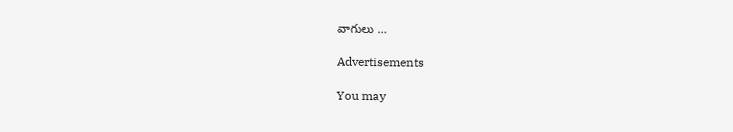వాగులు …

Advertisements

You may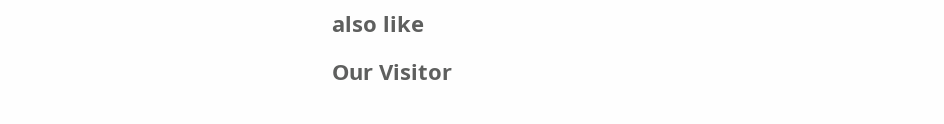also like

Our Visitor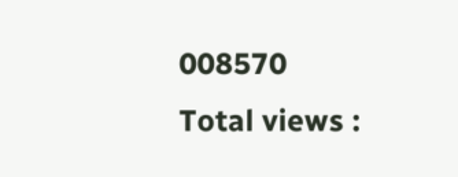008570
Total views :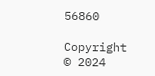56860

Copyright © 2024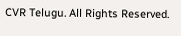CVR Telugu. All Rights Reserved.